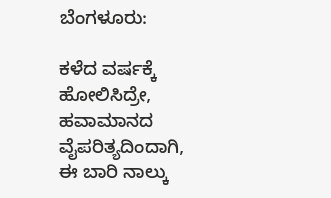ಬೆಂಗಳೂರು:

ಕಳೆದ ವರ್ಷಕ್ಕೆ ಹೋಲಿಸಿದ್ರೇ, ಹವಾಮಾನದ ವೈಪರಿತ್ಯದಿಂದಾಗಿ, ಈ ಬಾರಿ ನಾಲ್ಕು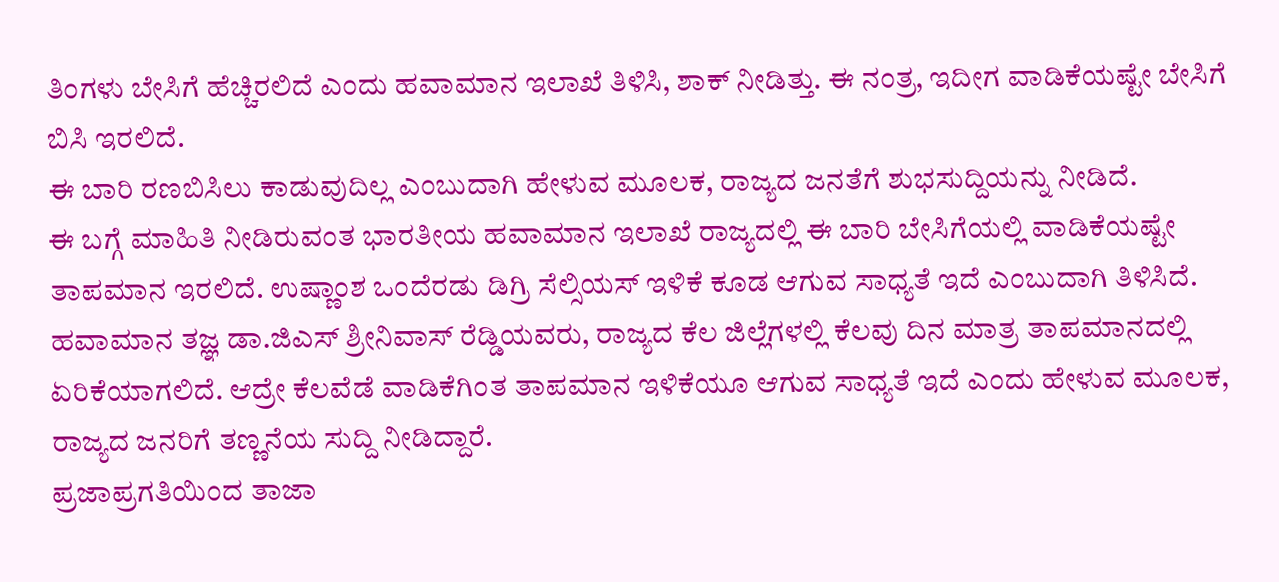ತಿಂಗಳು ಬೇಸಿಗೆ ಹೆಚ್ಚಿರಲಿದೆ ಎಂದು ಹವಾಮಾನ ಇಲಾಖೆ ತಿಳಿಸಿ, ಶಾಕ್ ನೀಡಿತ್ತು. ಈ ನಂತ್ರ, ಇದೀಗ ವಾಡಿಕೆಯಷ್ಟೇ ಬೇಸಿಗೆ ಬಿಸಿ ಇರಲಿದೆ.
ಈ ಬಾರಿ ರಣಬಿಸಿಲು ಕಾಡುವುದಿಲ್ಲ ಎಂಬುದಾಗಿ ಹೇಳುವ ಮೂಲಕ, ರಾಜ್ಯದ ಜನತೆಗೆ ಶುಭಸುದ್ದಿಯನ್ನು ನೀಡಿದೆ.
ಈ ಬಗ್ಗೆ ಮಾಹಿತಿ ನೀಡಿರುವಂತ ಭಾರತೀಯ ಹವಾಮಾನ ಇಲಾಖೆ ರಾಜ್ಯದಲ್ಲಿ ಈ ಬಾರಿ ಬೇಸಿಗೆಯಲ್ಲಿ ವಾಡಿಕೆಯಷ್ಟೇ ತಾಪಮಾನ ಇರಲಿದೆ. ಉಷ್ಣಾಂಶ ಒಂದೆರಡು ಡಿಗ್ರಿ ಸೆಲ್ಸಿಯಸ್ ಇಳಿಕೆ ಕೂಡ ಆಗುವ ಸಾಧ್ಯತೆ ಇದೆ ಎಂಬುದಾಗಿ ತಿಳಿಸಿದೆ.
ಹವಾಮಾನ ತಜ್ಞ ಡಾ.ಜಿಎಸ್ ಶ್ರೀನಿವಾಸ್ ರೆಡ್ಡಿಯವರು, ರಾಜ್ಯದ ಕೆಲ ಜಿಲ್ಲೆಗಳಲ್ಲಿ ಕೆಲವು ದಿನ ಮಾತ್ರ ತಾಪಮಾನದಲ್ಲಿ ಏರಿಕೆಯಾಗಲಿದೆ. ಆದ್ರೇ ಕೆಲವೆಡೆ ವಾಡಿಕೆಗಿಂತ ತಾಪಮಾನ ಇಳಿಕೆಯೂ ಆಗುವ ಸಾಧ್ಯತೆ ಇದೆ ಎಂದು ಹೇಳುವ ಮೂಲಕ, ರಾಜ್ಯದ ಜನರಿಗೆ ತಣ್ಣನೆಯ ಸುದ್ದಿ ನೀಡಿದ್ದಾರೆ.
ಪ್ರಜಾಪ್ರಗತಿಯಿಂದ ತಾಜಾ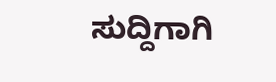ಸುದ್ದಿಗಾಗಿ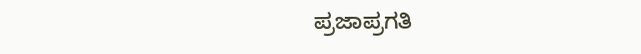ಪ್ರಜಾಪ್ರಗತಿ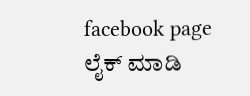facebook page ಲೈಕ್ ಮಾಡಿ